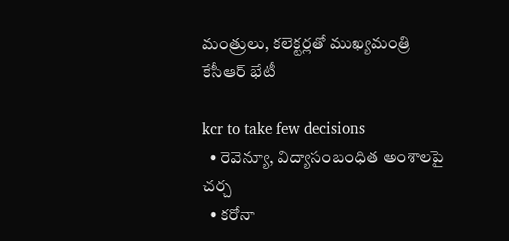మంత్రులు, క‌లెక్ట‌ర్ల‌తో ముఖ్యమంత్రి కేసీఆర్ భేటీ

kcr to take few decisions
  • రెవెన్యూ, విద్యాసంబంధిత అంశాల‌పై చ‌ర్చ‌
  • కరోనా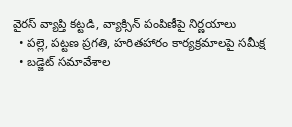వైరస్ వ్యాప్తి క‌ట్ట‌డి, వ్యాక్సిన్ పంపిణీపై నిర్ణ‌యాలు
  • పల్లె, పట్టణ ప్రగతి, హరితహారం కార్యక్రమాలపై స‌మీక్ష‌
  • బ‌డ్జెట్ స‌మావేశాల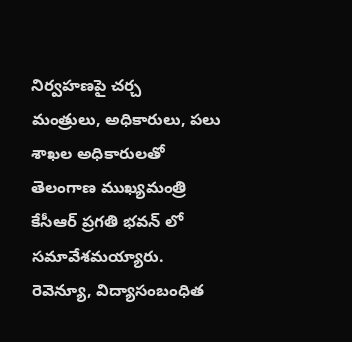నిర్వ‌హ‌ణ‌పై చ‌ర్చ‌
మంత్రులు, అధికారులు, ప‌లు శాఖల అధికారుల‌తో తెలంగాణ ముఖ్య‌మంత్రి కేసీఆర్ ప్ర‌గ‌తి భ‌వ‌న్ లో స‌మావేశ‌మ‌య్యారు. రెవెన్యూ, విద్యాసంబంధిత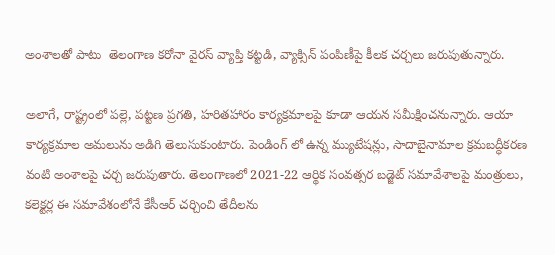అంశాల‌తో పాటు  తెలంగాణ‌ కరోనా వైరస్ వ్యాప్తి క‌ట్ట‌డి, వ్యాక్సిన్ పంపిణీపై కీల‌క చ‌ర్చ‌లు జ‌రుపుతున్నారు.

అలాగే, రాష్ట్రంలో పల్లె, పట్టణ ప్రగతి, హరితహారం కార్యక్రమాలపై కూడా ఆయ‌న సమీక్షించనున్నారు. ఆయా  కార్యక్రమాల అమలును అడిగి తెలుసుకుంటారు. పెండింగ్ లో ఉన్న‌ మ్యుటేషన్లు, సాదాబైనామాల క్రమబద్ధీకరణ వంటి అంశాల‌పై చ‌ర్చ జ‌రుపుతారు. తెలంగాణ‌లో 2021-22 ఆర్థిక సంవత్సర బడ్జెట్‌ సమావేశాలపై మంత్రులు, కలెక్టర్ల ఈ సమావేశంలోనే కేసీఆర్‌ చర్చించి తేదీలను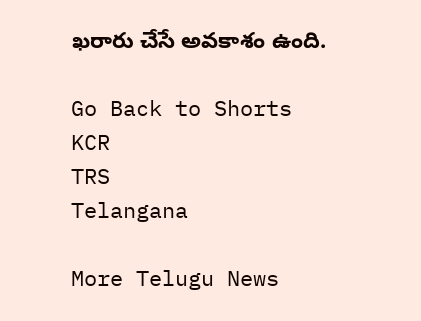ఖరారు చేసే అవ‌కాశం ఉంది.

Go Back to Shorts
KCR
TRS
Telangana

More Telugu News